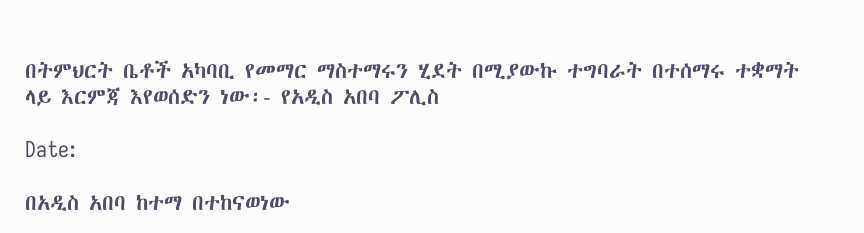በትምህርት ቤቶች አካባቢ የመማር ማስተማሩን ሂደት በሚያውኩ ተግባራት በተሰማሩ ተቋማት ላይ እርምጃ እየወሰድን ነው፡- የአዲስ አበባ ፖሊስ

Date:

በአዲስ አበባ ከተማ በተከናወነው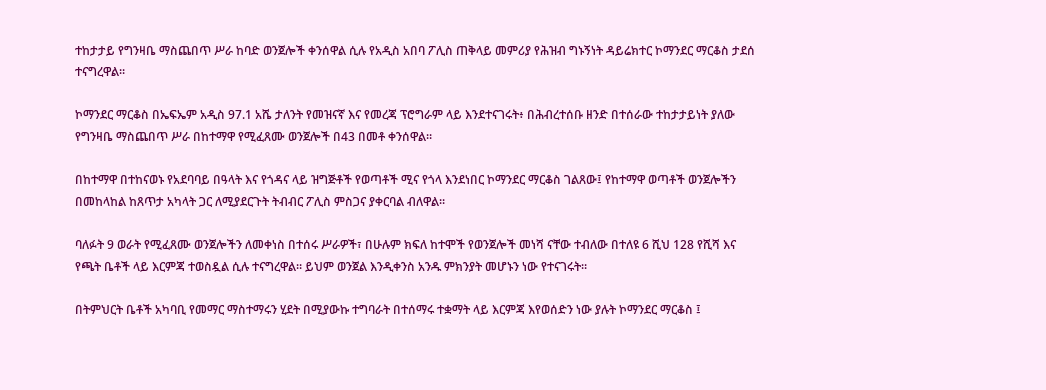ተከታታይ የግንዛቤ ማስጨበጥ ሥራ ከባድ ወንጀሎች ቀንሰዋል ሲሉ የአዲስ አበባ ፖሊስ ጠቅላይ መምሪያ የሕዝብ ግኑኝነት ዳይሬክተር ኮማንደር ማርቆስ ታደሰ ተናግረዋል።

ኮማንደር ማርቆስ በኤፍኤም አዲስ 97.1 አሼ ታለንት የመዝናኛ እና የመረጃ ፕሮግራም ላይ እንደተናገሩት፥ በሕብረተሰቡ ዘንድ በተሰራው ተከታታይነት ያለው የግንዛቤ ማስጨበጥ ሥራ በከተማዋ የሚፈጸሙ ወንጀሎች በ43 በመቶ ቀንሰዋል።

በከተማዋ በተከናወኑ የአደባባይ በዓላት እና የጎዳና ላይ ዝግጅቶች የወጣቶች ሚና የጎላ እንደነበር ኮማንደር ማርቆስ ገልጸው፤ የከተማዋ ወጣቶች ወንጀሎችን በመከላከል ከጸጥታ አካላት ጋር ለሚያደርጉት ትብብር ፖሊስ ምስጋና ያቀርባል ብለዋል።

ባለፉት 9 ወራት የሚፈጸሙ ወንጀሎችን ለመቀነስ በተሰሩ ሥራዎች፣ በሁሉም ክፍለ ከተሞች የወንጀሎች መነሻ ናቸው ተብለው በተለዩ 6 ሺህ 128 የሺሻ እና የጫት ቤቶች ላይ እርምጃ ተወስዷል ሲሉ ተናግረዋል። ይህም ወንጀል እንዲቀንስ አንዱ ምክንያት መሆኑን ነው የተናገሩት።

በትምህርት ቤቶች አካባቢ የመማር ማስተማሩን ሂደት በሚያውኩ ተግባራት በተሰማሩ ተቋማት ላይ እርምጃ እየወሰድን ነው ያሉት ኮማንደር ማርቆስ ፤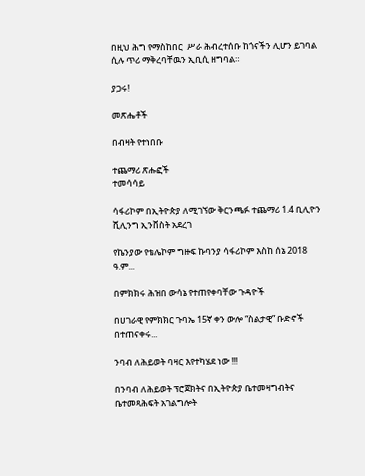በዚህ ሕግ የማስከበር  ሥራ ሕብረተሰቡ ከጎናችን ሊሆን ይገባል ሲሉ ጥሪ ማቅረባቸዉን ኢቢሲ ዘግባል።

ያጋሩ!

መጽሔቶች

በብዛት የተነበቡ

ተጨማሪ ጽሑፎች
ተመሳሳይ

ሳፋሪኮም በኢትዮጵያ ለሚገኘው ቅርንጫፉ ተጨማሪ 1.4 ቢሊዮን ሺሊንግ ኢንቨስት አደረገ

የኬንያው የቴሌኮም ግዙፍ ኩባንያ ሳፋሪኮም እስከ ሰኔ 2018 ዓ.ም...

በምክክሩ ሕዝበ ውሳኔ የተጠየቀባቸው ጉዳዮች

በሀገራዊ የምክክር ጉባኤ 15ኛ ቀን ውሎ “ስልታዊ” ቡድኖች በተጠናቀሩ...

ንባብ ለሕይወት ባዛር እየተካሄደ ነው !!!

በንባብ ለሕይወት ፕሮጀክትና በኢትዮጵያ ቤተመዛግብትና ቤተመጻሕፍት አገልግሎት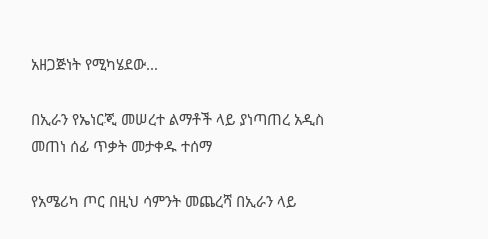አዘጋጅነት የሚካሄደው...

በኢራን የኤነርጂ መሠረተ ልማቶች ላይ ያነጣጠረ አዲስ መጠነ ሰፊ ጥቃት መታቀዱ ተሰማ

የአሜሪካ ጦር በዚህ ሳምንት መጨረሻ በኢራን ላይ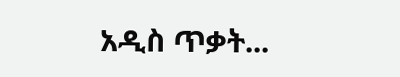አዲስ ጥቃት...